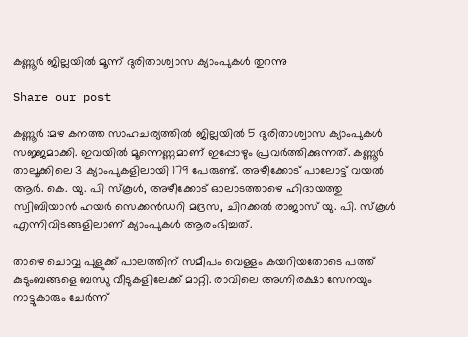കണ്ണൂർ ജില്ലയിൽ മൂന്ന് ദുരിതാശ്വാസ ക്യാംപുകൾ തുറന്നു

Share our post

കണ്ണൂർ :മഴ കനത്ത സാഹചര്യത്തിൽ ജില്ലയിൽ 5 ദുരിതാശ്വാസ ക്യാംപുകൾ സജ്ജമാക്കി. ഇവയിൽ മൂന്നെണ്ണമാണ് ഇപ്പോഴും പ്രവർത്തിക്കുന്നത്. കണ്ണൂർ താലൂക്കിലെ 3 ക്യാംപുകളിലായി 179 പേരുണ്ട്. അഴീക്കോട് പാലോട്ട് വയൽ ആർ. കെ. യു. പി സ്‌കൂൾ, അഴീക്കോട് ഓലാടത്താഴെ ഹിദായത്തു സ്വിബിയാൻ ഹയർ സെക്കൻഡറി മദ്രസ, ചിറക്കൽ രാജാസ് യു. പി. സ്‌കൂൾ എന്നിവിടങ്ങളിലാണ് ക്യാംപുകൾ ആരംഭിച്ചത്.

താഴെ ചൊവ്വ പുളുക്ക് പാലത്തിന് സമീപം വെള്ളം കയറിയതോടെ പത്ത് കുടുംബങ്ങളെ ബന്ധു വീടുകളിലേക്ക് മാറ്റി. രാവിലെ അഗ്നിരക്ഷാ സേനയും നാട്ടുകാരും ചേർന്ന്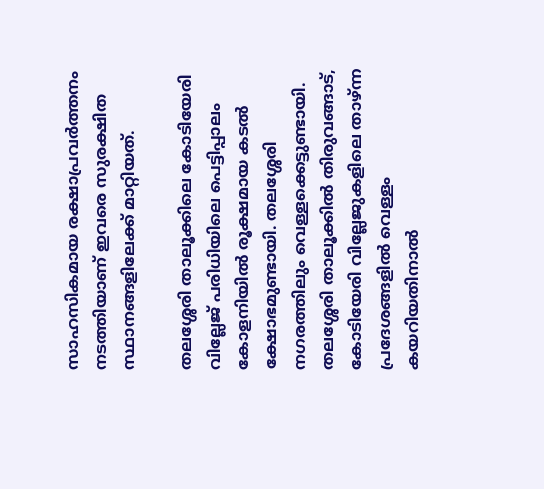സാഹസികമായ രക്ഷാപ്രവർത്തനം നടത്തിയാണ് ഇവരെ സുരക്ഷിത സ്ഥാനങ്ങളിലേക്ക് മാറ്റിയത്.

തലശ്ശേരി താലൂക്കിലെ കോടിയേരി വില്ലേജ് പരിധിയിലെ പെട്ടിപ്പാലം കോളനിയിൽ രൂക്ഷമായ കടൽ ക്ഷോഭമുണ്ടായി. തലശ്ശേരി നഗരത്തിലും വെള്ളക്കെട്ടുണ്ടായി. തലശ്ശേരി താലൂക്കിൽ തിരുവങ്ങാട്, കോടിയേരി വില്ലേജുകളിലെ താഴ്ന്ന പ്രദേശങ്ങളിൽ വെള്ളം കയറിയതിനാൽ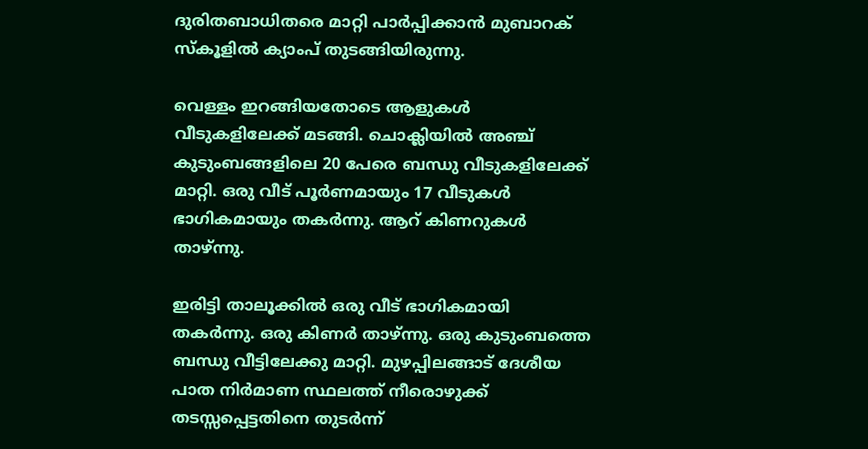ദുരിതബാധിതരെ മാറ്റി പാർപ്പിക്കാൻ മുബാറക് സ്‌കൂളിൽ ക്യാംപ് തുടങ്ങിയിരുന്നു.

വെള്ളം ഇറങ്ങിയതോടെ ആളുകൾ വീടുകളിലേക്ക് മടങ്ങി. ചൊക്ലിയിൽ അഞ്ച് കുടുംബങ്ങളിലെ 20 പേരെ ബന്ധു വീടുകളിലേക്ക് മാറ്റി. ഒരു വീട് പൂർണമായും 17 വീടുകൾ ഭാഗികമായും തകർന്നു. ആറ് കിണറുകൾ താഴ്ന്നു.

ഇരിട്ടി താലൂക്കിൽ ഒരു വീട് ഭാഗികമായി തകർന്നു. ഒരു കിണർ താഴ്ന്നു. ഒരു കുടുംബത്തെ ബന്ധു വീട്ടിലേക്കു മാറ്റി. മുഴപ്പിലങ്ങാട് ദേശീയ പാത നിർമാണ സ്ഥലത്ത് നീരൊഴുക്ക് തടസ്സപ്പെട്ടതിനെ തുടർന്ന്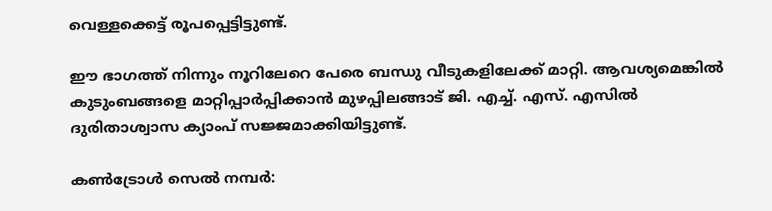വെള്ളക്കെട്ട് രൂപപ്പെട്ടിട്ടുണ്ട്.

ഈ ഭാഗത്ത് നിന്നും നൂറിലേറെ പേരെ ബന്ധു വീടുകളിലേക്ക് മാറ്റി. ആവശ്യമെങ്കിൽ കുടുംബങ്ങളെ മാറ്റിപ്പാർപ്പിക്കാൻ മുഴപ്പിലങ്ങാട് ജി. എച്ച്. എസ്. എസിൽ ദുരിതാശ്വാസ ക്യാംപ് സജ്ജമാക്കിയിട്ടുണ്ട്.

കൺട്രോൾ സെൽ നമ്പർ: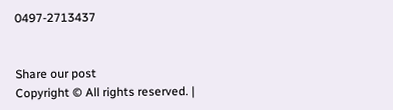0497-2713437


Share our post
Copyright © All rights reserved. |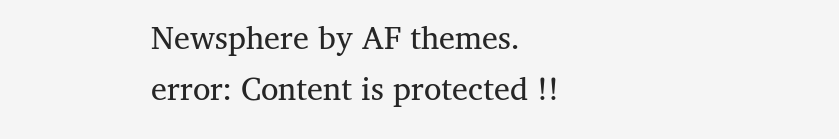Newsphere by AF themes.
error: Content is protected !!